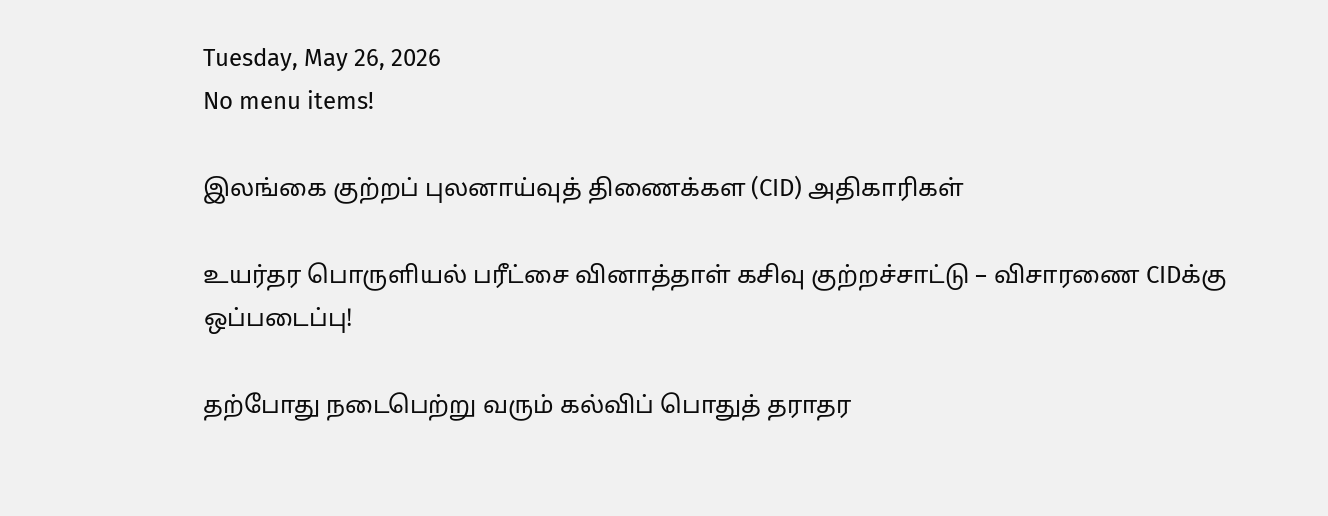Tuesday, May 26, 2026
No menu items!

இலங்கை குற்றப் புலனாய்வுத் திணைக்கள (CID) அதிகாரிகள்

உயர்தர பொருளியல் பரீட்சை வினாத்தாள் கசிவு குற்றச்சாட்டு – விசாரணை CIDக்கு ஒப்படைப்பு!

தற்போது நடைபெற்று வரும் கல்விப் பொதுத் தராதர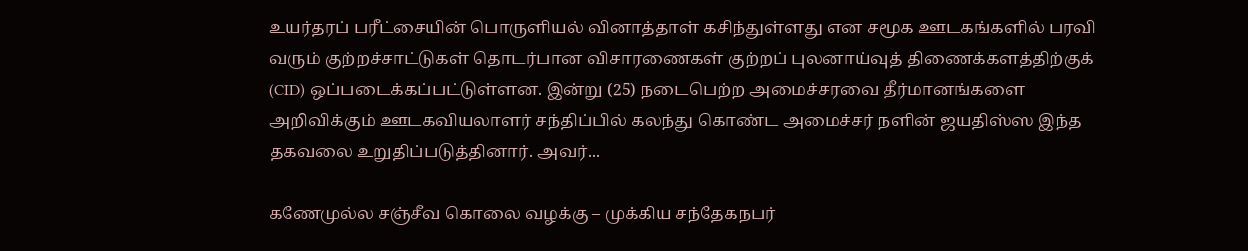உயர்தரப் பரீட்சையின் பொருளியல் வினாத்தாள் கசிந்துள்ளது என சமூக ஊடகங்களில் பரவி வரும் குற்றச்சாட்டுகள் தொடர்பான விசாரணைகள் குற்றப் புலனாய்வுத் திணைக்களத்திற்குக் (CID) ஒப்படைக்கப்பட்டுள்ளன. இன்று (25) நடைபெற்ற அமைச்சரவை தீர்மானங்களை அறிவிக்கும் ஊடகவியலாளர் சந்திப்பில் கலந்து கொண்ட அமைச்சர் நளின் ஜயதிஸ்ஸ இந்த தகவலை உறுதிப்படுத்தினார். அவர்...

கணேமுல்ல சஞ்சீவ கொலை வழக்கு – முக்கிய சந்தேகநபர்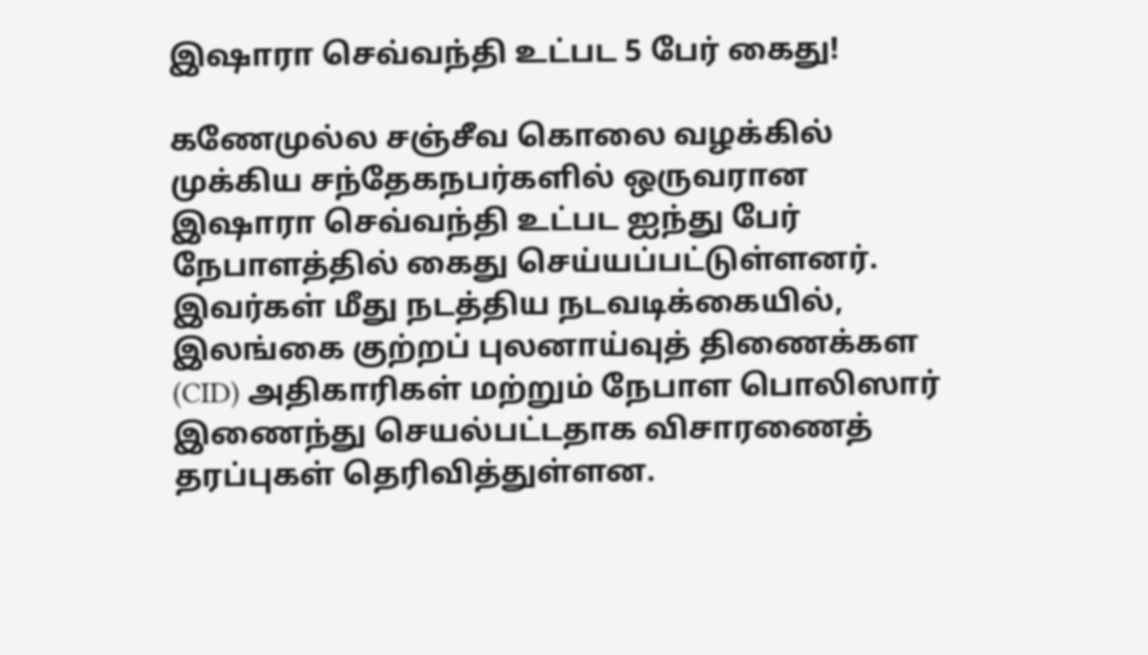இஷாரா செவ்வந்தி உட்பட 5 பேர் கைது!

கணேமுல்ல சஞ்சீவ கொலை வழக்கில் முக்கிய சந்தேகநபர்களில் ஒருவரான இஷாரா செவ்வந்தி உட்பட ஐந்து பேர் நேபாளத்தில் கைது செய்யப்பட்டுள்ளனர். இவர்கள் மீது நடத்திய நடவடிக்கையில், இலங்கை குற்றப் புலனாய்வுத் திணைக்கள (CID) அதிகாரிகள் மற்றும் நேபாள பொலிஸார் இணைந்து செயல்பட்டதாக விசாரணைத் தரப்புகள் தெரிவித்துள்ளன.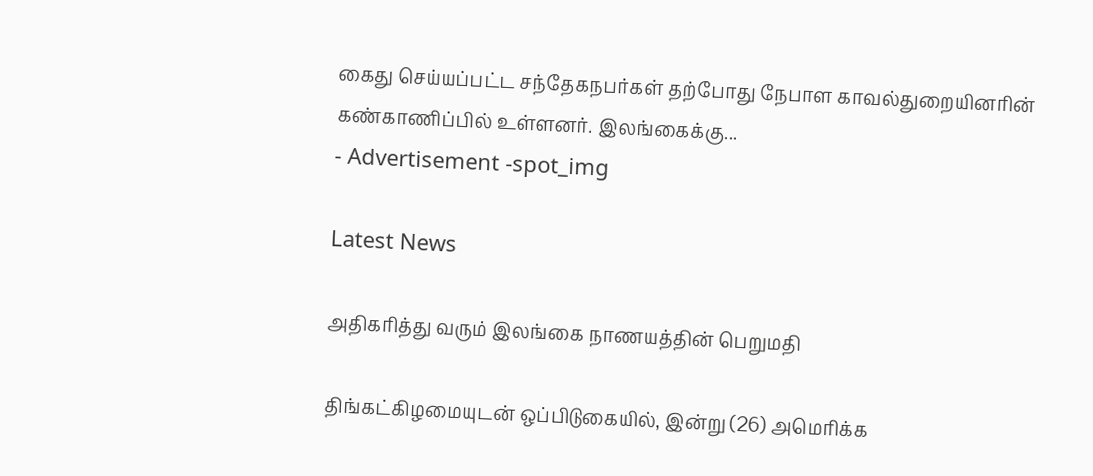கைது செய்யப்பட்ட சந்தேகநபர்கள் தற்போது நேபாள காவல்துறையினரின் கண்காணிப்பில் உள்ளனர். இலங்கைக்கு...
- Advertisement -spot_img

Latest News

அதிகரித்து வரும் இலங்கை நாணயத்தின் பெறுமதி

திங்கட்கிழமையுடன் ஒப்பிடுகையில், இன்று (26) அமெரிக்க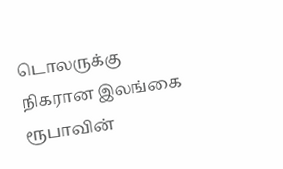டொலருக்கு நிகரான இலங்கை ரூபாவின்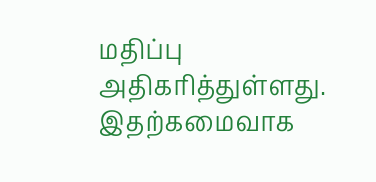மதிப்பு அதிகரித்துள்ளது. இதற்கமைவாக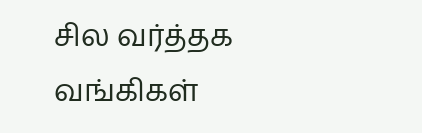சில வர்த்தக வங்கிகள்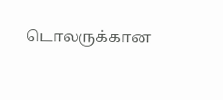டொலருக்கான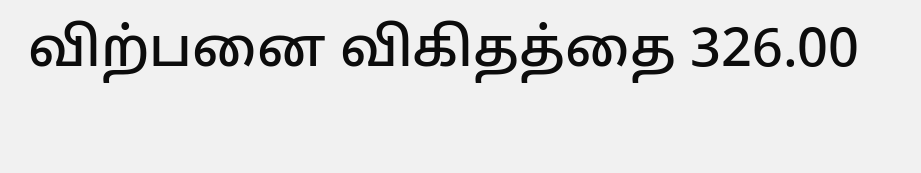விற்பனை விகிதத்தை 326.00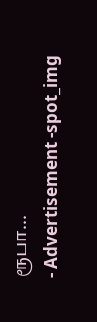ரூபா...
- Advertisement -spot_img